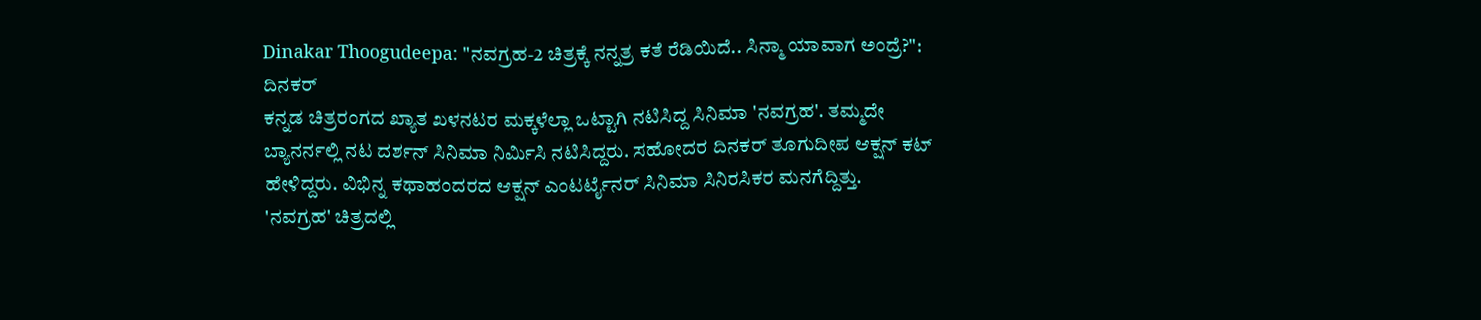Dinakar Thoogudeepa: "ನವಗ್ರಹ-2 ಚಿತ್ರಕ್ಕೆ ನನ್ನತ್ರ ಕತೆ ರೆಡಿಯಿದೆ.. ಸಿನ್ಮಾ ಯಾವಾಗ ಅಂದ್ರೆ?": ದಿನಕರ್
ಕನ್ನಡ ಚಿತ್ರರಂಗದ ಖ್ಯಾತ ಖಳನಟರ ಮಕ್ಕಳೆಲ್ಲಾ ಒಟ್ಟಾಗಿ ನಟಿಸಿದ್ದ ಸಿನಿಮಾ 'ನವಗ್ರಹ'. ತಮ್ಮದೇ ಬ್ಯಾನರ್ನಲ್ಲಿ ನಟ ದರ್ಶನ್ ಸಿನಿಮಾ ನಿರ್ಮಿಸಿ ನಟಿಸಿದ್ದರು. ಸಹೋದರ ದಿನಕರ್ ತೂಗುದೀಪ ಆಕ್ಷನ್ ಕಟ್ ಹೇಳಿದ್ದರು. ವಿಭಿನ್ನ ಕಥಾಹಂದರದ ಆಕ್ಷನ್ ಎಂಟರ್ಟೈನರ್ ಸಿನಿಮಾ ಸಿನಿರಸಿಕರ ಮನಗೆದ್ದಿತ್ತು.
'ನವಗ್ರಹ' ಚಿತ್ರದಲ್ಲಿ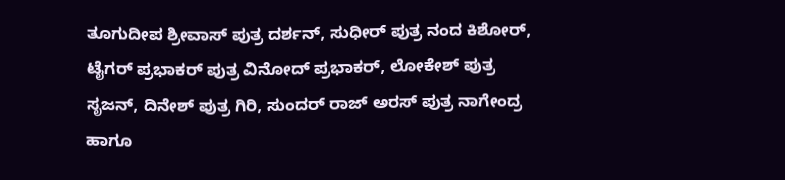ತೂಗುದೀಪ ಶ್ರೀವಾಸ್ ಪುತ್ರ ದರ್ಶನ್, ಸುಧೀರ್ ಪುತ್ರ ನಂದ ಕಿಶೋರ್, ಟೈಗರ್ ಪ್ರಭಾಕರ್ ಪುತ್ರ ವಿನೋದ್ ಪ್ರಭಾಕರ್, ಲೋಕೇಶ್ ಪುತ್ರ ಸೃಜನ್, ದಿನೇಶ್ ಪುತ್ರ ಗಿರಿ, ಸುಂದರ್ ರಾಜ್ ಅರಸ್ ಪುತ್ರ ನಾಗೇಂದ್ರ ಹಾಗೂ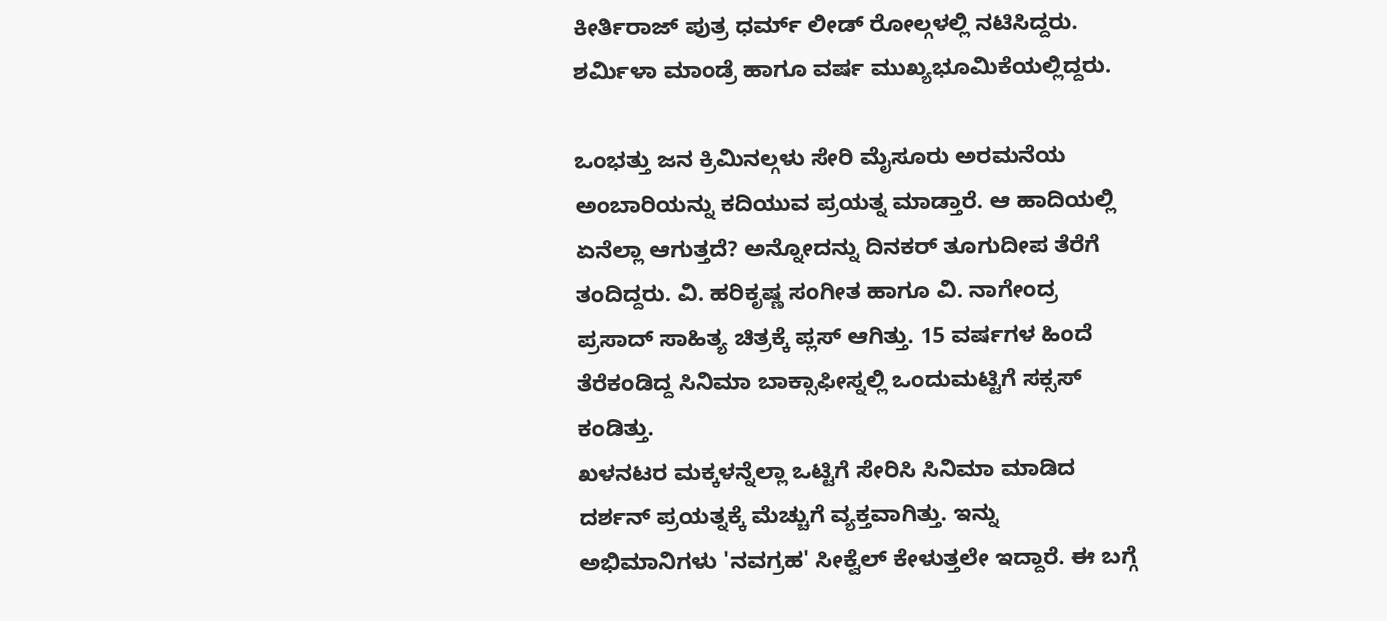ಕೀರ್ತಿರಾಜ್ ಪುತ್ರ ಧರ್ಮ್ ಲೀಡ್ ರೋಲ್ಗಳಲ್ಲಿ ನಟಿಸಿದ್ದರು. ಶರ್ಮಿಳಾ ಮಾಂಡ್ರೆ ಹಾಗೂ ವರ್ಷ ಮುಖ್ಯಭೂಮಿಕೆಯಲ್ಲಿದ್ದರು.

ಒಂಭತ್ತು ಜನ ಕ್ರಿಮಿನಲ್ಗಳು ಸೇರಿ ಮೈಸೂರು ಅರಮನೆಯ ಅಂಬಾರಿಯನ್ನು ಕದಿಯುವ ಪ್ರಯತ್ನ ಮಾಡ್ತಾರೆ. ಆ ಹಾದಿಯಲ್ಲಿ ಏನೆಲ್ಲಾ ಆಗುತ್ತದೆ? ಅನ್ನೋದನ್ನು ದಿನಕರ್ ತೂಗುದೀಪ ತೆರೆಗೆ ತಂದಿದ್ದರು. ವಿ. ಹರಿಕೃಷ್ಣ ಸಂಗೀತ ಹಾಗೂ ವಿ. ನಾಗೇಂದ್ರ ಪ್ರಸಾದ್ ಸಾಹಿತ್ಯ ಚಿತ್ರಕ್ಕೆ ಪ್ಲಸ್ ಆಗಿತ್ತು. 15 ವರ್ಷಗಳ ಹಿಂದೆ ತೆರೆಕಂಡಿದ್ದ ಸಿನಿಮಾ ಬಾಕ್ಸಾಫೀಸ್ನಲ್ಲಿ ಒಂದುಮಟ್ಟಿಗೆ ಸಕ್ಸಸ್ ಕಂಡಿತ್ತು.
ಖಳನಟರ ಮಕ್ಕಳನ್ನೆಲ್ಲಾ ಒಟ್ಟಿಗೆ ಸೇರಿಸಿ ಸಿನಿಮಾ ಮಾಡಿದ ದರ್ಶನ್ ಪ್ರಯತ್ನಕ್ಕೆ ಮೆಚ್ಚುಗೆ ವ್ಯಕ್ತವಾಗಿತ್ತು. ಇನ್ನು ಅಭಿಮಾನಿಗಳು 'ನವಗ್ರಹ' ಸೀಕ್ವೆಲ್ ಕೇಳುತ್ತಲೇ ಇದ್ದಾರೆ. ಈ ಬಗ್ಗೆ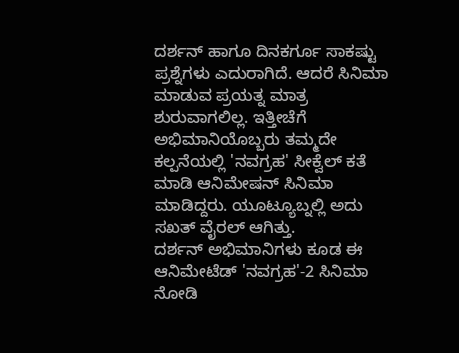ದರ್ಶನ್ ಹಾಗೂ ದಿನಕರ್ಗೂ ಸಾಕಷ್ಟು ಪ್ರಶ್ನೆಗಳು ಎದುರಾಗಿದೆ. ಆದರೆ ಸಿನಿಮಾ ಮಾಡುವ ಪ್ರಯತ್ನ ಮಾತ್ರ ಶುರುವಾಗಲಿಲ್ಲ. ಇತ್ತೀಚೆಗೆ ಅಭಿಮಾನಿಯೊಬ್ಬರು ತಮ್ಮದೇ ಕಲ್ಪನೆಯಲ್ಲಿ 'ನವಗ್ರಹ' ಸೀಕ್ವೆಲ್ ಕತೆ ಮಾಡಿ ಆನಿಮೇಷನ್ ಸಿನಿಮಾ ಮಾಡಿದ್ದರು. ಯೂಟ್ಯೂಬ್ನಲ್ಲಿ ಅದು ಸಖತ್ ವೈರಲ್ ಆಗಿತ್ತು.
ದರ್ಶನ್ ಅಭಿಮಾನಿಗಳು ಕೂಡ ಈ ಆನಿಮೇಟೆಡ್ 'ನವಗ್ರಹ'-2 ಸಿನಿಮಾ ನೋಡಿ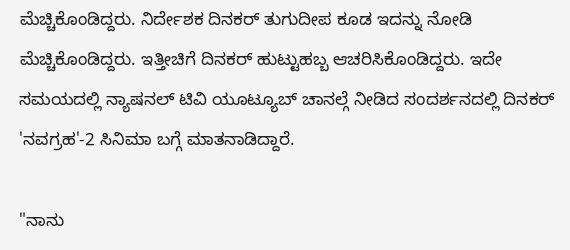ಮೆಚ್ಚಿಕೊಂಡಿದ್ದರು. ನಿರ್ದೇಶಕ ದಿನಕರ್ ತುಗುದೀಪ ಕೂಡ ಇದನ್ನು ನೋಡಿ ಮೆಚ್ಚಿಕೊಂಡಿದ್ದರು. ಇತ್ತೀಚಿಗೆ ದಿನಕರ್ ಹುಟ್ಟುಹಬ್ಬ ಆಚರಿಸಿಕೊಂಡಿದ್ದರು. ಇದೇ ಸಮಯದಲ್ಲಿ ನ್ಯಾಷನಲ್ ಟಿವಿ ಯೂಟ್ಯೂಬ್ ಚಾನಲ್ಗೆ ನೀಡಿದ ಸಂದರ್ಶನದಲ್ಲಿ ದಿನಕರ್ 'ನವಗ್ರಹ'-2 ಸಿನಿಮಾ ಬಗ್ಗೆ ಮಾತನಾಡಿದ್ದಾರೆ.

"ನಾನು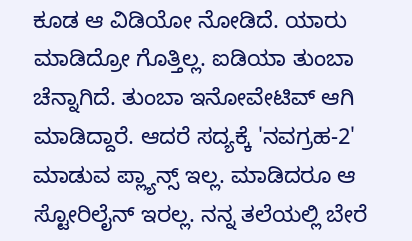ಕೂಡ ಆ ವಿಡಿಯೋ ನೋಡಿದೆ. ಯಾರು ಮಾಡಿದ್ರೋ ಗೊತ್ತಿಲ್ಲ. ಐಡಿಯಾ ತುಂಬಾ ಚೆನ್ನಾಗಿದೆ. ತುಂಬಾ ಇನೋವೇಟಿವ್ ಆಗಿ ಮಾಡಿದ್ದಾರೆ. ಆದರೆ ಸದ್ಯಕ್ಕೆ 'ನವಗ್ರಹ-2' ಮಾಡುವ ಪ್ಲ್ಯಾನ್ಸ್ ಇಲ್ಲ. ಮಾಡಿದರೂ ಆ ಸ್ಟೋರಿಲೈನ್ ಇರಲ್ಲ. ನನ್ನ ತಲೆಯಲ್ಲಿ ಬೇರೆ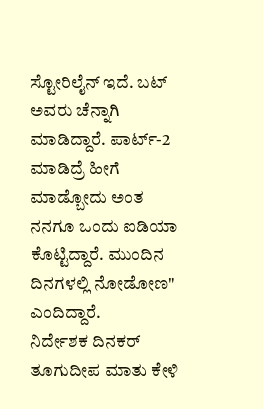ಸ್ಟೋರಿಲೈನ್ ಇದೆ. ಬಟ್ ಅವರು ಚೆನ್ನಾಗಿ ಮಾಡಿದ್ದಾರೆ. ಪಾರ್ಟ್-2 ಮಾಡಿದ್ರೆ ಹೀಗೆ ಮಾಡ್ಬೋದು ಅಂತ ನನಗೂ ಒಂದು ಐಡಿಯಾ ಕೊಟ್ಟಿದ್ದಾರೆ. ಮುಂದಿನ ದಿನಗಳಲ್ಲಿ ನೋಡೋಣ" ಎಂದಿದ್ದಾರೆ.
ನಿರ್ದೇಶಕ ದಿನಕರ್ ತೂಗುದೀಪ ಮಾತು ಕೇಳಿ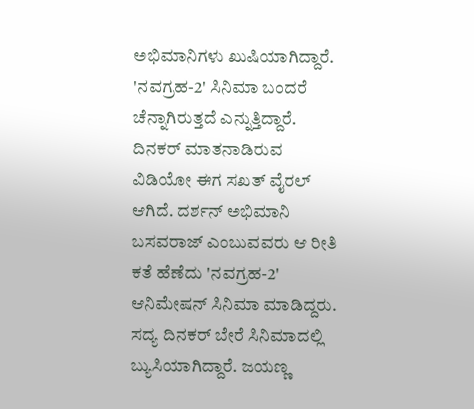ಅಭಿಮಾನಿಗಳು ಖುಷಿಯಾಗಿದ್ದಾರೆ. 'ನವಗ್ರಹ-2' ಸಿನಿಮಾ ಬಂದರೆ ಚೆನ್ನಾಗಿರುತ್ತದೆ ಎನ್ನುತ್ತಿದ್ದಾರೆ. ದಿನಕರ್ ಮಾತನಾಡಿರುವ ವಿಡಿಯೋ ಈಗ ಸಖತ್ ವೈರಲ್ ಆಗಿದೆ. ದರ್ಶನ್ ಅಭಿಮಾನಿ ಬಸವರಾಜ್ ಎಂಬುವವರು ಆ ರೀತಿ ಕತೆ ಹೆಣೆದು 'ನವಗ್ರಹ-2' ಆನಿಮೇಷನ್ ಸಿನಿಮಾ ಮಾಡಿದ್ದರು.
ಸದ್ಯ ದಿನಕರ್ ಬೇರೆ ಸಿನಿಮಾದಲ್ಲಿ ಬ್ಯುಸಿಯಾಗಿದ್ದಾರೆ. ಜಯಣ್ಣ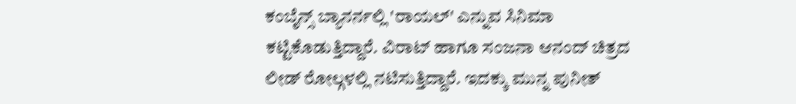ಕಂಬೈನ್ಸ್ ಬ್ಯಾನರ್ನಲ್ಲಿ 'ರಾಯಲ್' ಎನ್ನುವ ಸಿನಿಮಾ ಕಟ್ಟಿಕೊಡುತ್ತಿದ್ದಾರೆ. ವಿರಾಟ್ ಹಾಗೂ ಸಂಜನಾ ಆನಂದ್ ಚಿತ್ರದ ಲೀಡ್ ರೋಲ್ಗಳಲ್ಲಿ ನಟಿಸುತ್ತಿದ್ದಾರೆ. ಇದಕ್ಕು ಮುನ್ನ ಪುನೀತ್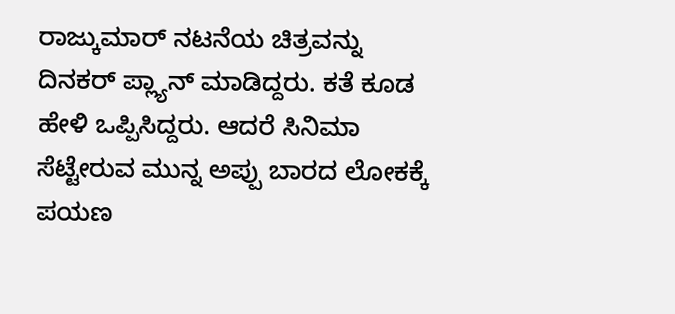ರಾಜ್ಕುಮಾರ್ ನಟನೆಯ ಚಿತ್ರವನ್ನು ದಿನಕರ್ ಪ್ಲ್ಯಾನ್ ಮಾಡಿದ್ದರು. ಕತೆ ಕೂಡ ಹೇಳಿ ಒಪ್ಪಿಸಿದ್ದರು. ಆದರೆ ಸಿನಿಮಾ ಸೆಟ್ಟೇರುವ ಮುನ್ನ ಅಪ್ಪು ಬಾರದ ಲೋಕಕ್ಕೆ ಪಯಣ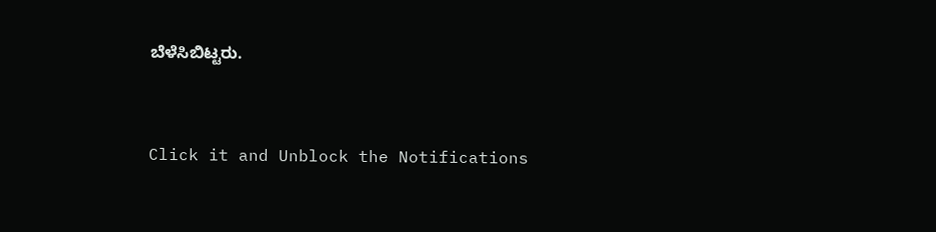ಬೆಳೆಸಿಬಿಟ್ಟರು.


Click it and Unblock the Notifications